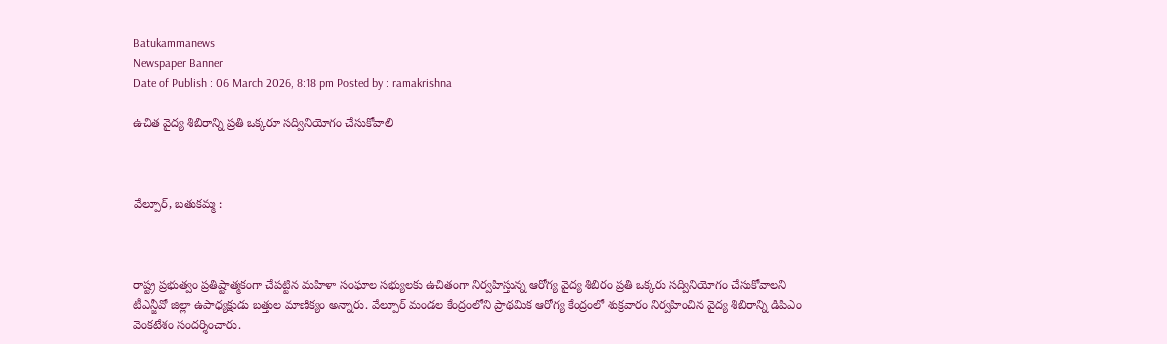Batukammanews
Newspaper Banner
Date of Publish : 06 March 2026, 8:18 pm Posted by : ramakrishna

ఉచిత వైద్య శిబిరాన్ని ప్రతి ఒక్కరూ సద్వినియోగం చేసుకోవాలి



వేల్పూర్, బతుకమ్మ :



రాష్ట్ర ప్రభుత్వం ప్రతిష్టాత్మకంగా చేపట్టిన మహిళా సంఘాల సభ్యులకు ఉచితంగా నిర్వహిస్తున్న ఆరోగ్య వైద్య శిబిరం ప్రతి ఒక్కరు సద్వినియోగం చేసుకోవాలని టీఎన్జీవో జిల్లా ఉపాధ్యక్షుడు బత్తుల మాణిక్యం అన్నారు. వేల్పూర్ మండల కేంద్రంలోని ప్రాథమిక ఆరోగ్య కేంద్రంలో శుక్రవారం నిర్వహించిన వైద్య శిబిరాన్ని డిపిఎం వెంకటేశం సందర్శించారు.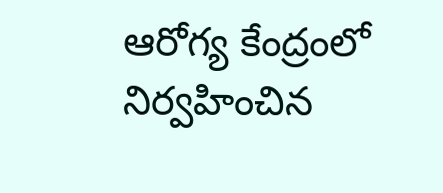ఆరోగ్య కేంద్రంలో నిర్వహించిన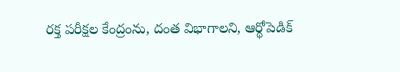రక్త పరీక్షల కేంద్రంను, దంత విభాగాలని, ఆర్థోపెడిక్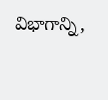విభాగాన్ని,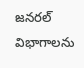జనరల్ విభాగాలను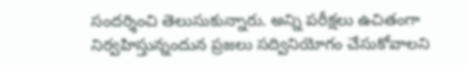సందర్శించి తెలుసుకున్నారు. అన్ని పరీక్షలు ఉచితంగా నిర్వహిస్తున్నందున ప్రజలు సద్వినియోగం చేసుకోవాలని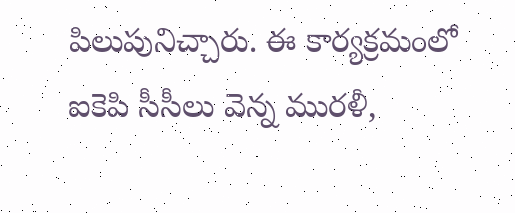పిలుపునిచ్చారు. ఈ కార్యక్రమంలో ఐకెపి సీసీలు వెన్న మురళీ,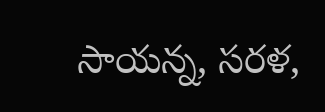సాయన్న, సరళ,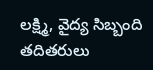లక్ష్మి, వైద్య సిబ్బంది తదితరులు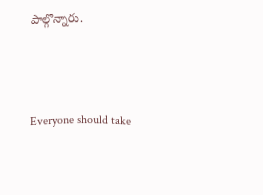పాల్గొన్నారు.



Everyone should take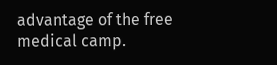advantage of the free medical camp.